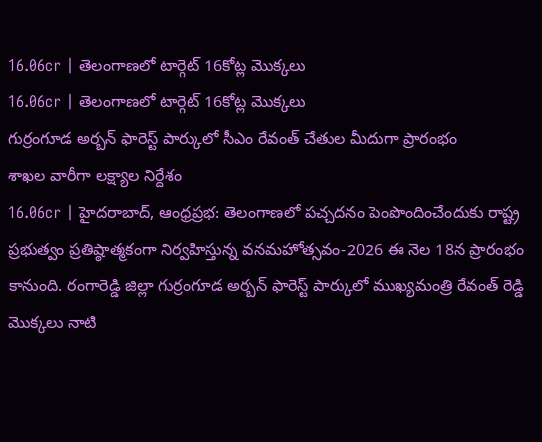16.06cr | తెలంగాణలో టార్గెట్ 16కోట్ల మొక్కలు
16.06cr | తెలంగాణలో టార్గెట్ 16కోట్ల మొక్కలు
గుర్రంగూడ అర్బన్ ఫారెస్ట్ పార్కులో సీఎం రేవంత్ చేతుల మీదుగా ప్రారంభం
శాఖల వారీగా లక్ష్యాల నిర్దేశం
16.06cr | హైదరాబాద్, ఆంధ్రప్రభ: తెలంగాణలో పచ్చదనం పెంపొందించేందుకు రాష్ట్ర ప్రభుత్వం ప్రతిష్ఠాత్మకంగా నిర్వహిస్తున్న వనమహోత్సవం-2026 ఈ నెల 18న ప్రారంభం కానుంది. రంగారెడ్డి జిల్లా గుర్రంగూడ అర్బన్ ఫారెస్ట్ పార్కులో ముఖ్యమంత్రి రేవంత్ రెడ్డి మొక్కలు నాటి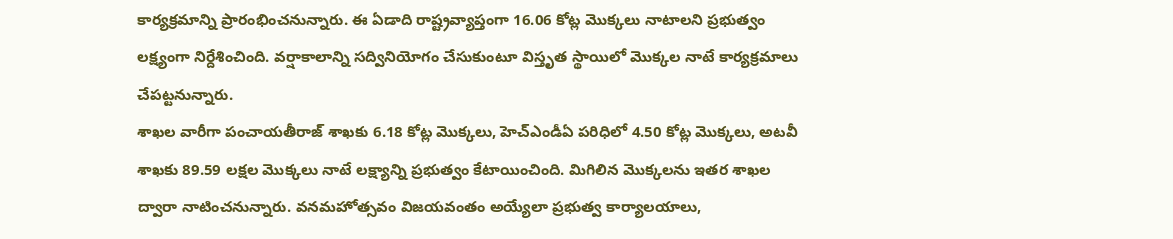కార్యక్రమాన్ని ప్రారంభించనున్నారు. ఈ ఏడాది రాష్ట్రవ్యాప్తంగా 16.06 కోట్ల మొక్కలు నాటాలని ప్రభుత్వం లక్ష్యంగా నిర్దేశించింది. వర్షాకాలాన్ని సద్వినియోగం చేసుకుంటూ విస్తృత స్థాయిలో మొక్కల నాటే కార్యక్రమాలు చేపట్టనున్నారు.
శాఖల వారీగా పంచాయతీరాజ్ శాఖకు 6.18 కోట్ల మొక్కలు, హెచ్ఎండీఏ పరిధిలో 4.50 కోట్ల మొక్కలు, అటవీ శాఖకు 89.59 లక్షల మొక్కలు నాటే లక్ష్యాన్ని ప్రభుత్వం కేటాయించింది. మిగిలిన మొక్కలను ఇతర శాఖల ద్వారా నాటించనున్నారు. వనమహోత్సవం విజయవంతం అయ్యేలా ప్రభుత్వ కార్యాలయాలు,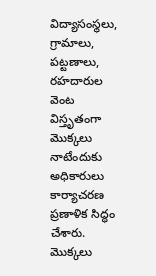విద్యాసంస్థలు, గ్రామాలు, పట్టణాలు, రహదారుల వెంట విస్తృతంగా మొక్కలు నాటేందుకు అధికారులు కార్యాచరణ ప్రణాళిక సిద్ధం చేశారు. మొక్కలు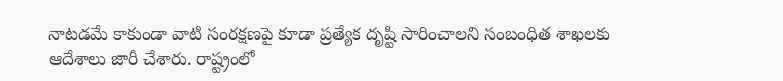నాటడమే కాకుండా వాటి సంరక్షణపై కూడా ప్రత్యేక దృష్టి సారించాలని సంబంధిత శాఖలకు ఆదేశాలు జారీ చేశారు. రాష్ట్రంలో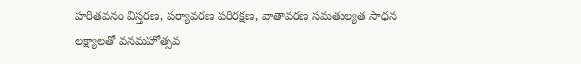హరితవనం విస్తరణ, పర్యావరణ పరిరక్షణ, వాతావరణ సమతుల్యత సాధన లక్ష్యాలతో వనమహోత్సవ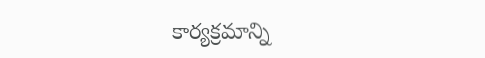కార్యక్రమాన్ని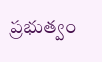ప్రభుత్వం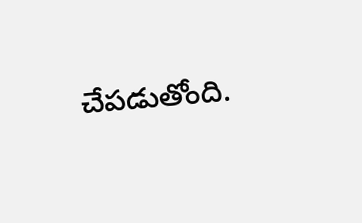చేపడుతోంది.